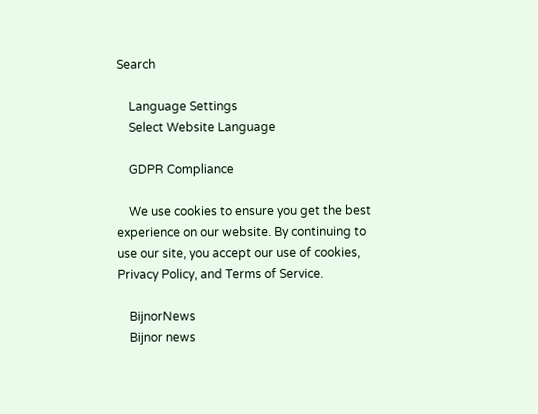Search

    Language Settings
    Select Website Language

    GDPR Compliance

    We use cookies to ensure you get the best experience on our website. By continuing to use our site, you accept our use of cookies, Privacy Policy, and Terms of Service.

    BijnorNews
    Bijnor news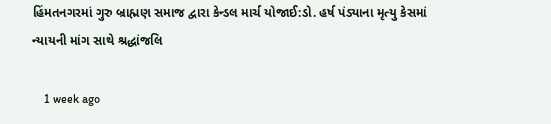હિંમતનગરમાં ગુરુ બ્રાહ્મણ સમાજ દ્વારા કેન્ડલ માર્ચ યોજાઈ:ડો. હર્ષ પંડ્યાના મૃત્યુ કેસમાં ન્યાયની માંગ સાથે શ્રદ્ધાંજલિ

    1 week ago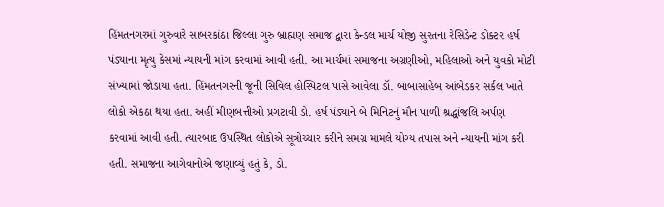હિંમતનગરમાં ગુરુવારે સાબરકાંઠા જિલ્લા ગુરુ બ્રાહ્મણ સમાજ દ્વારા કેન્ડલ માર્ચ યોજી સુરતના રેસિડેન્ટ ડોક્ટર હર્ષ પંડ્યાના મૃત્યુ કેસમાં ન્યાયની માંગ કરવામાં આવી હતી. આ માર્ચમાં સમાજના અગ્રણીઓ, મહિલાઓ અને યુવકો મોટી સંખ્યામાં જોડાયા હતા. હિંમતનગરની જૂની સિવિલ હોસ્પિટલ પાસે આવેલા ડૉ. બાબાસાહેબ આંબેડકર સર્કલ ખાતે લોકો એકઠા થયા હતા. અહીં મીણબત્તીઓ પ્રગટાવી ડો. હર્ષ પંડ્યાને બે મિનિટનું મૌન પાળી શ્રદ્ધાંજલિ અર્પણ કરવામાં આવી હતી. ત્યારબાદ ઉપસ્થિત લોકોએ સૂત્રોચ્ચાર કરીને સમગ્ર મામલે યોગ્ય તપાસ અને ન્યાયની માંગ કરી હતી. સમાજના આગેવાનોએ જણાવ્યું હતું કે, ડો.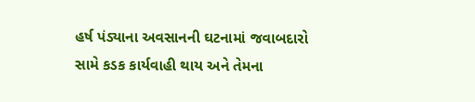હર્ષ પંડ્યાના અવસાનની ઘટનામાં જવાબદારો સામે કડક કાર્યવાહી થાય અને તેમના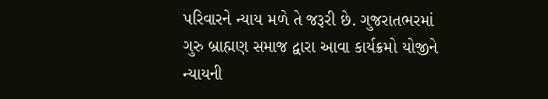પરિવારને ન્યાય મળે તે જરૂરી છે. ગુજરાતભરમાં ગુરુ બ્રાહ્મણ સમાજ દ્વારા આવા કાર્યક્રમો યોજીને ન્યાયની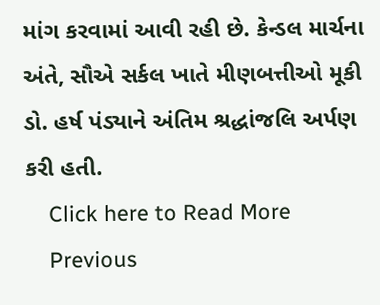માંગ કરવામાં આવી રહી છે. કેન્ડલ માર્ચના અંતે, સૌએ સર્કલ ખાતે મીણબત્તીઓ મૂકી ડો. હર્ષ પંડ્યાને અંતિમ શ્રદ્ધાંજલિ અર્પણ કરી હતી.
    Click here to Read More
    Previous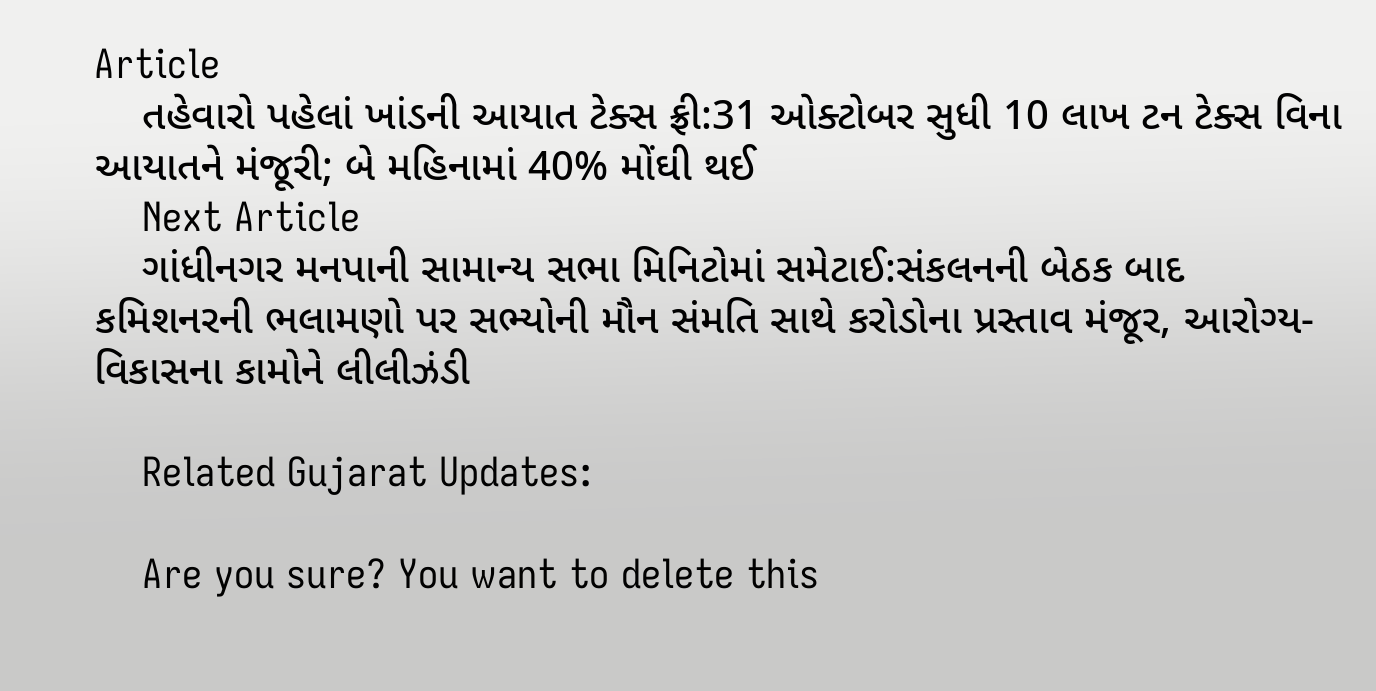Article
    તહેવારો પહેલાં ખાંડની આયાત ટેક્સ ફ્રી:31 ઓક્ટોબર સુધી 10 લાખ ટન ટેક્સ વિના આયાતને મંજૂરી; બે મહિનામાં 40% મોંઘી થઈ
    Next Article
    ગાંધીનગર મનપાની સામાન્ય સભા મિનિટોમાં સમેટાઈ:સંકલનની બેઠક બાદ કમિશનરની ભલામણો પર સભ્યોની મૌન સંમતિ સાથે કરોડોના પ્રસ્તાવ મંજૂર, આરોગ્ય-વિકાસના કામોને લીલીઝંડી

    Related Gujarat Updates:

    Are you sure? You want to delete this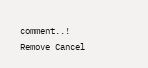comment..! Remove Cancel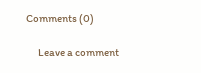Comments (0)

      Leave a comment